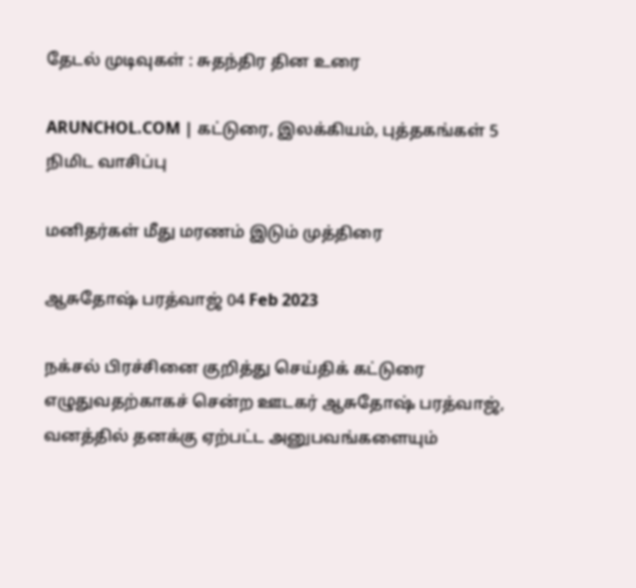தேடல் முடிவுகள் : சுதந்திர தின உரை

ARUNCHOL.COM | கட்டுரை, இலக்கியம், புத்தகங்கள் 5 நிமிட வாசிப்பு

மனிதர்கள் மீது மரணம் இடும் முத்திரை

ஆசுதோஷ் பரத்வாஜ் 04 Feb 2023

நக்சல் பிரச்சினை குறித்து செய்திக் கட்டுரை எழுதுவதற்காகச் சென்ற ஊடகர் ஆசுதோஷ் பரத்வாஜ், வனத்தில் தனக்கு ஏற்பட்ட அனுபவங்களையும்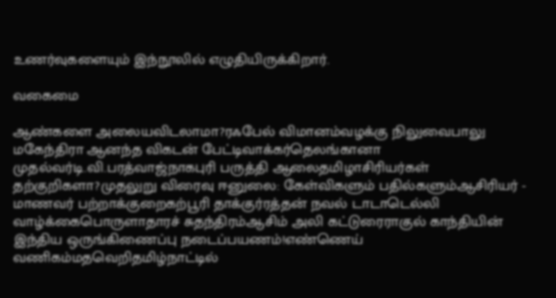உணர்வுகளையும் இந்நூலில் எழுதியிருக்கிறார்.

வகைமை

ஆண்களை அலையவிடலாமா?ரஃபேல் விமானம்வழக்கு நிலுவைபாலு மகேந்திரா ஆனந்த விகடன் பேட்டிவாக்கர்தெலங்கானா முதல்வர்டி.வி.பரத்வாஜ்நாகபுரி பருத்தி ஆலைதமிழாசிரியர்கள் தற்குறிகளா?முதலுறு விரைவு ஈனுலை: கேள்விகளும் பதில்களும்ஆசிரியர் - மாணவர் பற்றாக்குறைகற்பூரி தாக்குர்ரத்தன் நவல் டாடாடெல்லி வாழ்க்கைபொருளாதாரச் சுதந்திரம்ஆசிம் அலி கட்டுரைராகுல் காந்தியின் இந்திய ஒருங்கிணைப்பு நடைப்பயணம்!எண்ணெய் வணிகம்மதவெறிதமிழ்நாட்டில்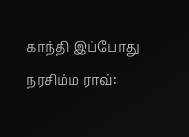காந்தி இப்போது நரசிம்ம ராவ்: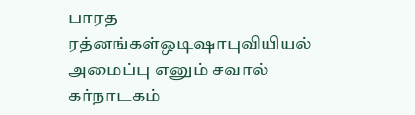பாரத ரத்னங்கள்ஒடிஷாபுவியியல் அமைப்பு எனும் சவால் கர்நாடகம்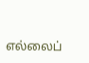எல்லைப்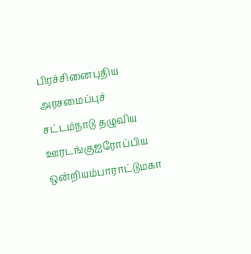பிரச்சினைபுதிய அரசமைப்புச் சட்டம்நாடு தழுவிய ஊரடங்குஐரோப்பிய ஒன்றியம்பாராட்டுமகா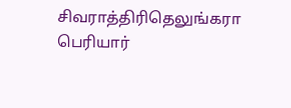சிவராத்திரிதெலுங்கரா பெரியார்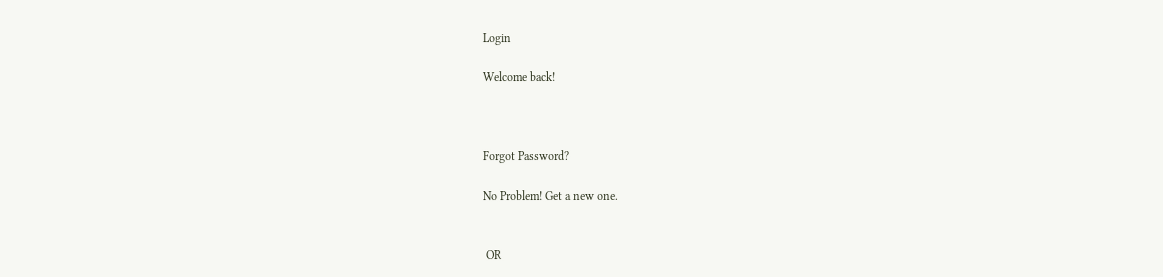Login

Welcome back!



Forgot Password?

No Problem! Get a new one.


 OR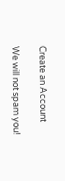Create an Account

We will not spam you!